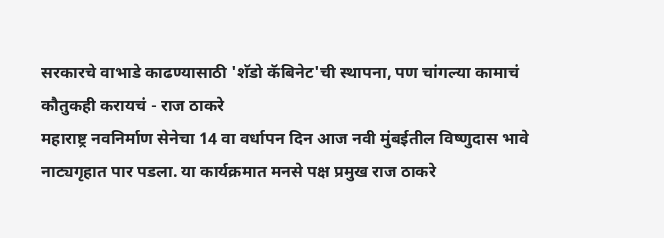सरकारचे वाभाडे काढण्यासाठी 'शॅडो कॅबिनेट'ची स्थापना, पण चांगल्या कामाचं कौतुकही करायचं - राज ठाकरे
महाराष्ट्र नवनिर्माण सेनेचा 14 वा वर्धापन दिन आज नवी मुंबईतील विष्णुदास भावे नाट्यगृहात पार पडला. या कार्यक्रमात मनसे पक्ष प्रमुख राज ठाकरे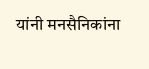यांनी मनसैनिकांना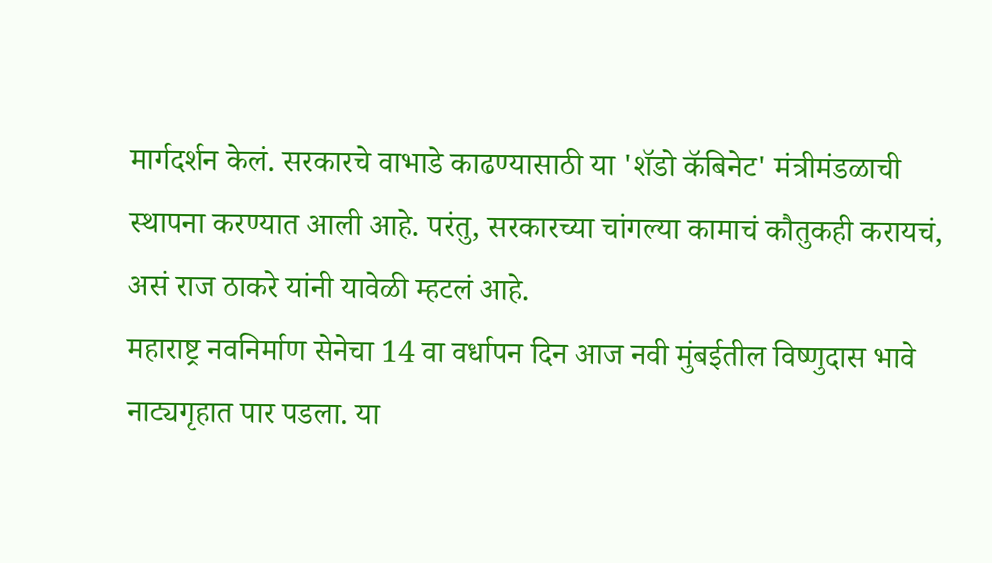मार्गदर्शन केलं. सरकारचे वाभाडे काढण्यासाठी या 'शॅडो कॅबिनेट' मंत्रीमंडळाची स्थापना करण्यात आली आहे. परंतु, सरकारच्या चांगल्या कामाचं कौतुकही करायचं, असं राज ठाकरे यांनी यावेळी म्हटलं आहे.
महाराष्ट्र नवनिर्माण सेनेचा 14 वा वर्धापन दिन आज नवी मुंबईतील विष्णुदास भावे नाट्यगृहात पार पडला. या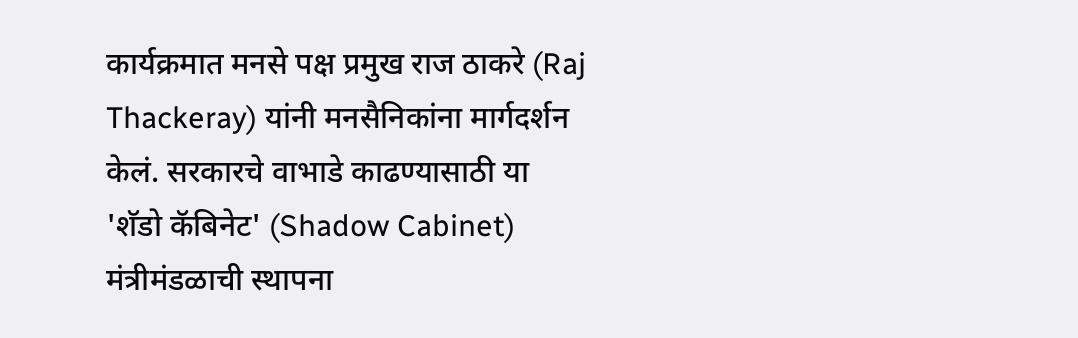कार्यक्रमात मनसे पक्ष प्रमुख राज ठाकरे (Raj Thackeray) यांनी मनसैनिकांना मार्गदर्शन केलं. सरकारचे वाभाडे काढण्यासाठी या 'शॅडो कॅबिनेट' (Shadow Cabinet) मंत्रीमंडळाची स्थापना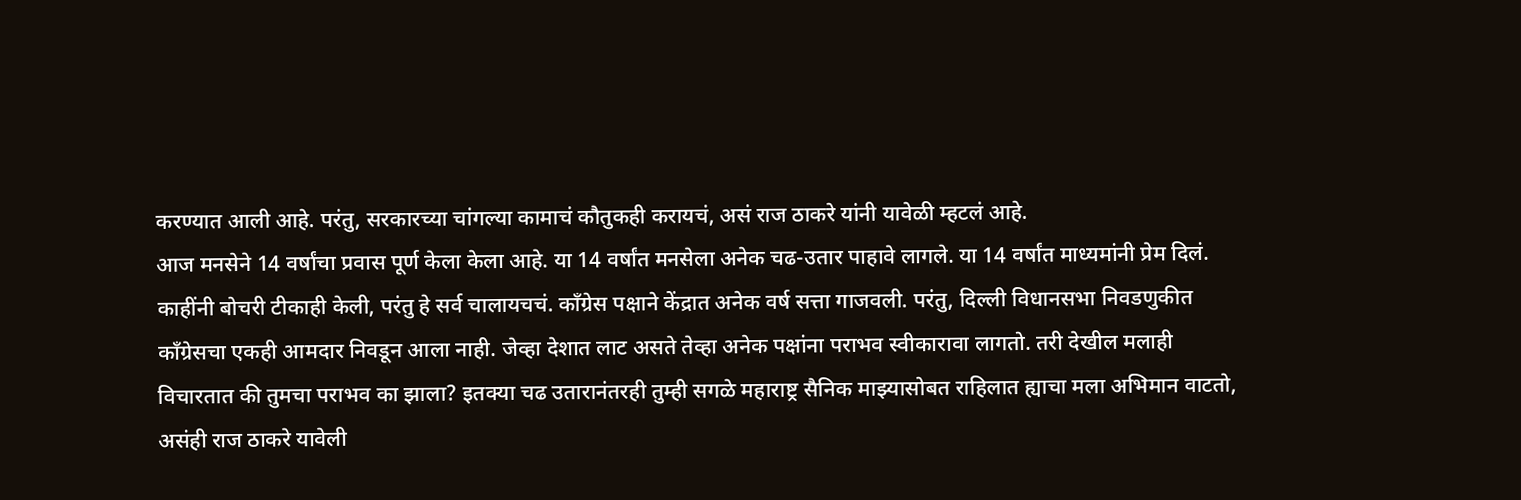करण्यात आली आहे. परंतु, सरकारच्या चांगल्या कामाचं कौतुकही करायचं, असं राज ठाकरे यांनी यावेळी म्हटलं आहे.
आज मनसेने 14 वर्षांचा प्रवास पूर्ण केला केला आहे. या 14 वर्षांत मनसेला अनेक चढ-उतार पाहावे लागले. या 14 वर्षांत माध्यमांनी प्रेम दिलं. काहींनी बोचरी टीकाही केली, परंतु हे सर्व चालायचचं. काँग्रेस पक्षाने केंद्रात अनेक वर्ष सत्ता गाजवली. परंतु, दिल्ली विधानसभा निवडणुकीत काँग्रेसचा एकही आमदार निवडून आला नाही. जेव्हा देशात लाट असते तेव्हा अनेक पक्षांना पराभव स्वीकारावा लागतो. तरी देखील मलाही विचारतात की तुमचा पराभव का झाला? इतक्या चढ उतारानंतरही तुम्ही सगळे महाराष्ट्र सैनिक माझ्यासोबत राहिलात ह्याचा मला अभिमान वाटतो, असंही राज ठाकरे यावेली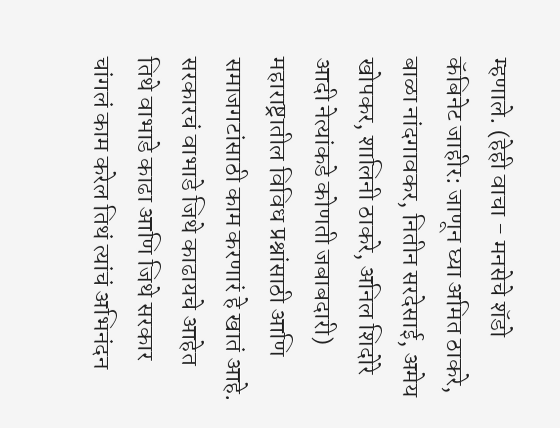म्हणाले. (हेही वाचा - मनसेचे शॅडो कॅबिनेट जाहीर: जाणून घ्या अमित ठाकरे, बाळा नांदगावकर, नितीन सरदेसाई, अमेय खोपकर, शालिनी ठाकरे, अनिल शिदोरे आदी नेत्यांकडे कोणती जबाबदारी)
महाराष्ट्रातील विविध प्रश्नांसाठी आणि समाजगटांसाठी काम करणारं हे खातं आहे. सरकारचं वाभाडे जिथे काढायचे आहेत तिथे वाभाडे काढा आणि जिथे सरकार चांगलं काम करेल तिथं त्यांचं अभिनंदन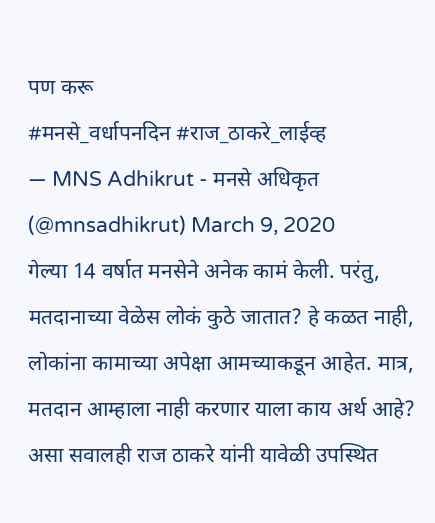पण करू
#मनसे_वर्धापनदिन #राज_ठाकरे_लाईव्ह
— MNS Adhikrut - मनसे अधिकृत (@mnsadhikrut) March 9, 2020
गेल्या 14 वर्षात मनसेने अनेक कामं केली. परंतु, मतदानाच्या वेळेस लोकं कुठे जातात? हे कळत नाही, लोकांना कामाच्या अपेक्षा आमच्याकडून आहेत. मात्र, मतदान आम्हाला नाही करणार याला काय अर्थ आहे? असा सवालही राज ठाकरे यांनी यावेळी उपस्थित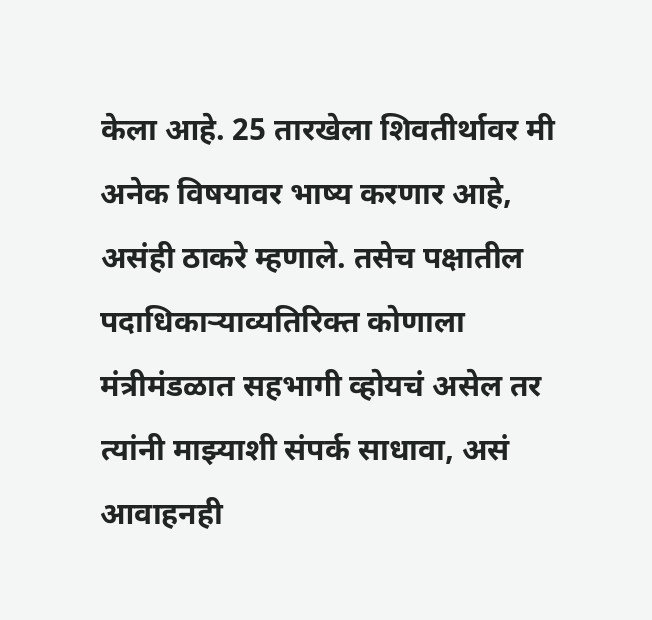केला आहे. 25 तारखेला शिवतीर्थावर मी अनेक विषयावर भाष्य करणार आहे, असंही ठाकरे म्हणाले. तसेच पक्षातील पदाधिकाऱ्याव्यतिरिक्त कोणाला मंत्रीमंडळात सहभागी व्होयचं असेल तर त्यांनी माझ्याशी संपर्क साधावा, असं आवाहनही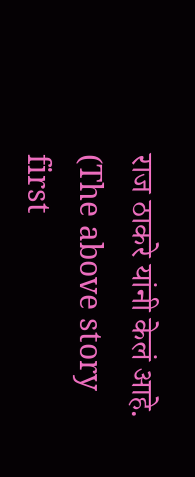राज ठाकरे यांनी केलं आहे.
(The above story first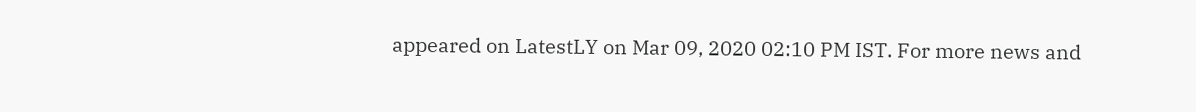appeared on LatestLY on Mar 09, 2020 02:10 PM IST. For more news and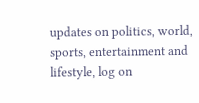updates on politics, world, sports, entertainment and lifestyle, log on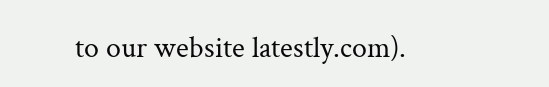to our website latestly.com).